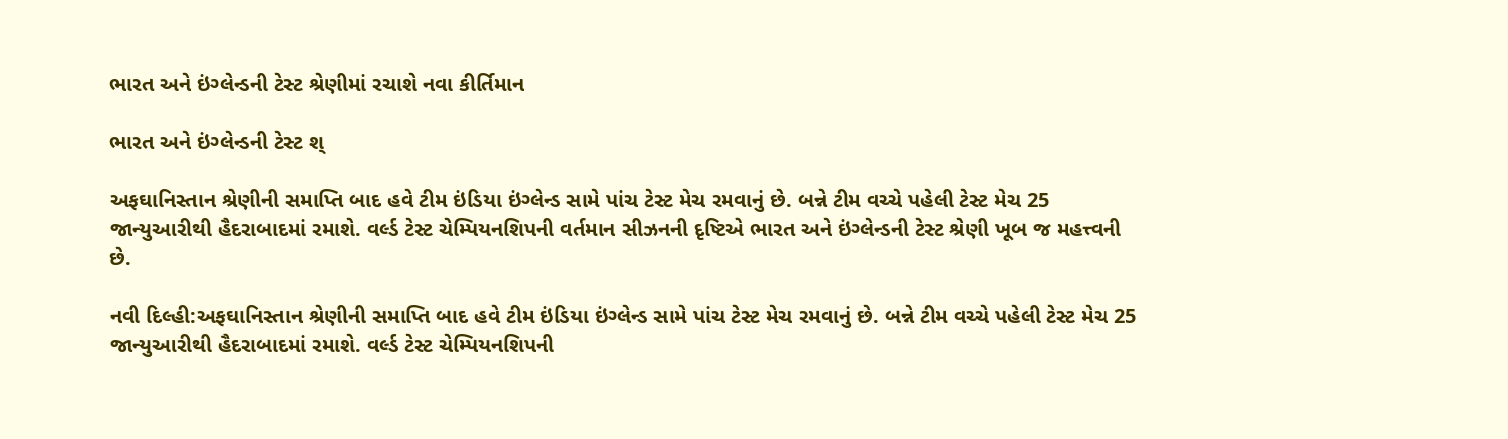ભારત અને ઇંગ્લેન્ડની ટેસ્ટ શ્રેણીમાં રચાશે નવા કીર્તિમાન

ભારત અને ઇંગ્લેન્ડની ટેસ્ટ શ્

અફઘાનિસ્તાન શ્રેણીની સમાપ્તિ બાદ હવે ટીમ ઇંડિયા ઇંગ્લેન્ડ સામે પાંચ ટેસ્ટ મેચ રમવાનું છે. બન્ને ટીમ વચ્ચે પહેલી ટેસ્ટ મેચ 25 જાન્યુઆરીથી હૈદરાબાદમાં રમાશે. વર્લ્ડ ટેસ્ટ ચેમ્પિયનશિપની વર્તમાન સીઝનની દૃષ્ટિએ ભારત અને ઇંગ્લેન્ડની ટેસ્ટ શ્રેણી ખૂબ જ મહત્ત્વની છે.

નવી દિલ્હી:અફઘાનિસ્તાન શ્રેણીની સમાપ્તિ બાદ હવે ટીમ ઇંડિયા ઇંગ્લેન્ડ સામે પાંચ ટેસ્ટ મેચ રમવાનું છે. બન્ને ટીમ વચ્ચે પહેલી ટેસ્ટ મેચ 25 જાન્યુઆરીથી હૈદરાબાદમાં રમાશે. વર્લ્ડ ટેસ્ટ ચેમ્પિયનશિપની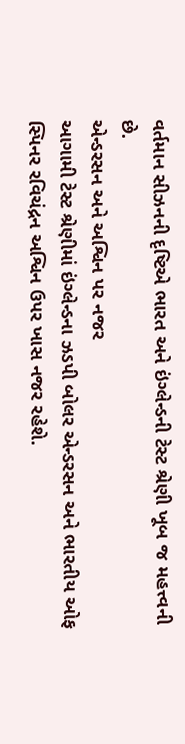વર્તમાન સીઝનની દૃષ્ટિએ ભારત અને ઇંગ્લેન્ડની ટેસ્ટ શ્રેણી ખૂબ જ મહત્ત્વની છે.
એન્ડરસન અને અશ્વિન પર નજર
આગામી ટેસ્ટ શ્રેણીમાં ઇંગ્લેન્ડના ઝડપી બોલર એન્ડરસન અને ભારતીય ઓફ સ્પિનર રવિચંદ્રન અશ્વિન ઉપર ખાસ નજર રહેશે.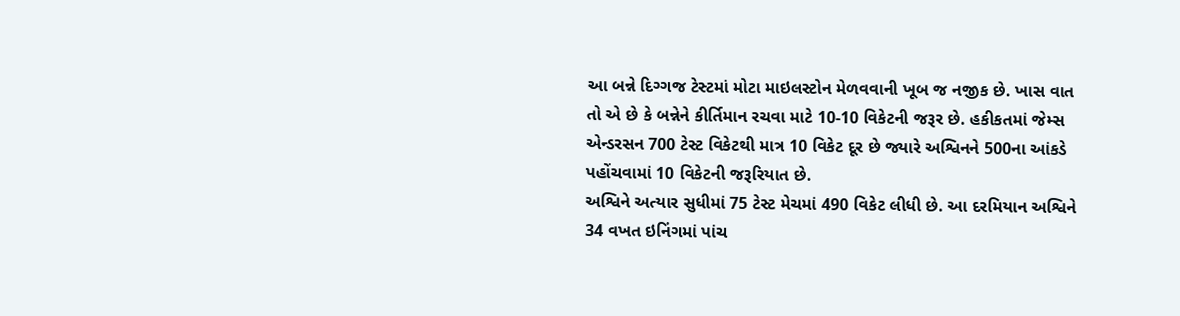આ બન્ને દિગ્ગજ ટેસ્ટમાં મોટા માઇલસ્ટોન મેળવવાની ખૂબ જ નજીક છે. ખાસ વાત તો એ છે કે બન્નેને કીર્તિમાન રચવા માટે 10-10 વિકેટની જરૂર છે. હકીકતમાં જેમ્સ એન્ડરસન 700 ટેસ્ટ વિકેટથી માત્ર 10 વિકેટ દૂર છે જ્યારે અશ્વિનને 500ના આંકડે પહોંચવામાં 10 વિકેટની જરૂરિયાત છે.
અશ્વિને અત્યાર સુધીમાં 75 ટેસ્ટ મેચમાં 490 વિકેટ લીધી છે. આ દરમિયાન અશ્વિને 34 વખત ઇનિંગમાં પાંચ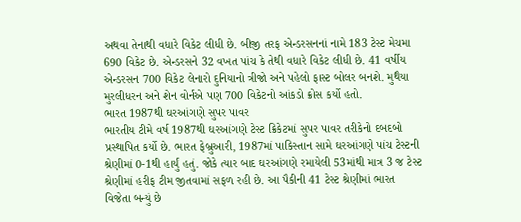અથવા તેનાથી વધારે વિકેટ લીધી છે. બીજી તરફ એન્ડરસનનાં નામે 183 ટેસ્ટ મેચમા 690 વિકેટ છે. એન્ડરસને 32 વખત પાંચ કે તેથી વધારે વિકેટ લીધી છે. 41 વર્ષીય એન્ડરસન 700 વિકેટ લેનારો દુનિયાનો ત્રીજો અને પહેલો ફાસ્ટ બોલર બનશે. મુથૈયા મુરલીધરન અને શેન વોર્નએ પણ 700 વિકેટનો આંકડો ક્રોસ કર્યો હતો.
ભારત 1987થી ઘરઆંગણે સુપર પાવર
ભારતીય ટીમે વર્ષ 1987થી ઘરઆંગણે ટેસ્ટ ક્રિકેટમાં સુપર પાવર તરીકેનો દબદબો પ્રસ્થાપિત કર્યો છે. ભારત ફેબ્રુઆરી, 1987માં પાકિસ્તાન સામે ઘરઆંગણે પાંચ ટેસ્ટની શ્રેણીમાં 0-1થી હાર્યું હતું. જોકે ત્યાર બાદ ઘરઆંગણે રમાયેલી 53માંથી માત્ર 3 જ ટેસ્ટ શ્રેણીમાં હરીફ ટીમ જીતવામાં સફળ રહી છે. આ પૈકીની 41 ટેસ્ટ શ્રેણીમાં ભારત વિજેતા બન્યું છે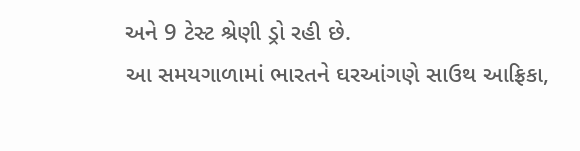અને 9 ટેસ્ટ શ્રેણી ડ્રો રહી છે.
આ સમયગાળામાં ભારતને ઘરઆંગણે સાઉથ આફ્રિકા,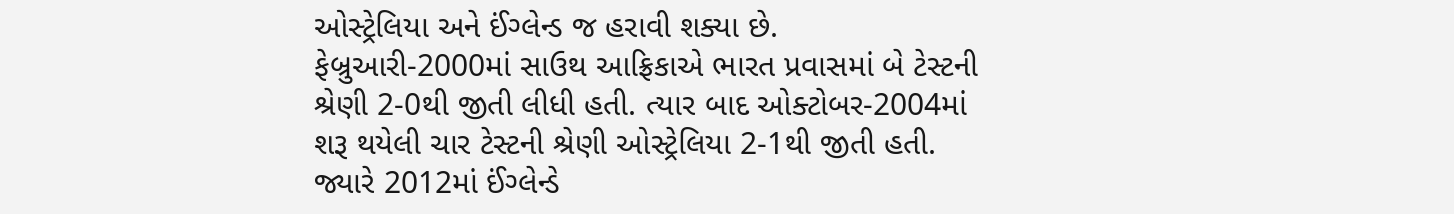ઓસ્ટ્રેલિયા અને ઈંગ્લેન્ડ જ હરાવી શક્યા છે.
ફેબ્રુઆરી-2000માં સાઉથ આફ્રિકાએ ભારત પ્રવાસમાં બે ટેસ્ટની શ્રેણી 2-0થી જીતી લીધી હતી. ત્યાર બાદ ઓક્ટોબર-2004માં શરૂ થયેલી ચાર ટેસ્ટની શ્રેણી ઓસ્ટ્રેલિયા 2-1થી જીતી હતી. જ્યારે 2012માં ઈંગ્લેન્ડે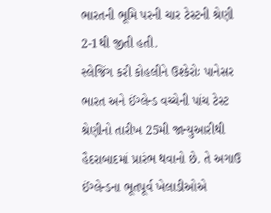ભારતની ભૂમિ પરની ચાર ટેસ્ટની શ્રેણી 2-1થી જીતી હતી.
સ્લેજિંગ કરી કોહલીને ઉશ્કેરોઃ પાનેસર
ભારત અને ઈંગ્લેન્ડ વચ્ચેની પાંચ ટેસ્ટ શ્રેણીનો તારીખ 25મી જાન્યુઆરીથી હૈદરાબાદમાં પ્રારંભ થવાનો છે. તે અગાઉ ઈંગ્લેન્ડના ભૂતપૂર્વ ખેલાડીઓએ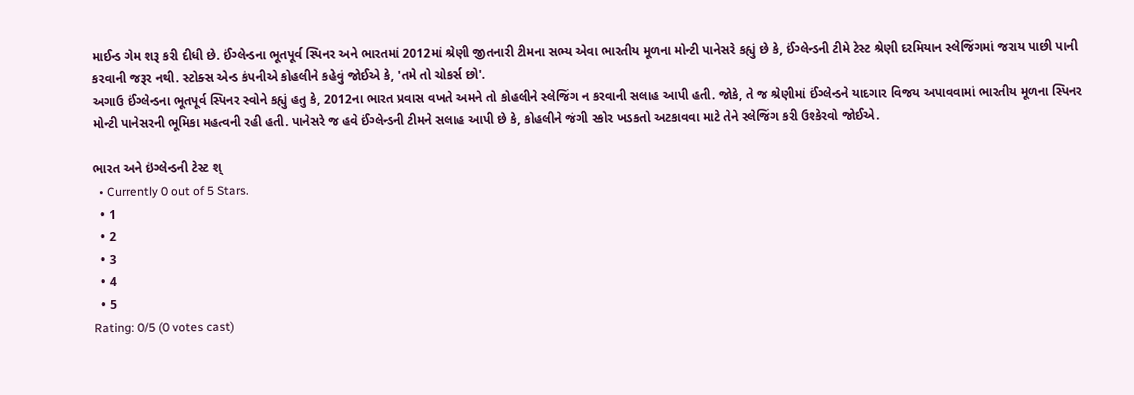માઈન્ડ ગેમ શરૂ કરી દીધી છે. ઈંગ્લેન્ડના ભૂતપૂર્વ સ્પિનર અને ભારતમાં 2012માં શ્રેણી જીતનારી ટીમના સભ્ય એવા ભારતીય મૂળના મોન્ટી પાનેસરે કહ્યું છે કે, ઈંગ્લેન્ડની ટીમે ટેસ્ટ શ્રેણી દરમિયાન સ્લેજિંગમાં જરાય પાછી પાની કરવાની જરૂર નથી. સ્ટોક્સ એન્ડ કંપનીએ કોહલીને કહેવું જોઈએ કે, 'તમે તો ચોકર્સ છો'.
અગાઉ ઈંગ્લેન્ડના ભૂતપૂર્વ સ્પિનર સ્વોને કહ્યું હતુ કે, 2012ના ભારત પ્રવાસ વખતે અમને તો કોહલીને સ્લેજિંગ ન કરવાની સલાહ આપી હતી. જોકે, તે જ શ્રેણીમાં ઈંગ્લેન્ડને યાદગાર વિજય અપાવવામાં ભારતીય મૂળના સ્પિનર મોન્ટી પાનેસરની ભૂમિકા મહત્વની રહી હતી. પાનેસરે જ હવે ઈંગ્લેન્ડની ટીમને સલાહ આપી છે કે, કોહલીને જંગી સ્કોર ખડકતો અટકાવવા માટે તેને સ્લેજિંગ કરી ઉશ્કેરવો જોઈએ.

ભારત અને ઇંગ્લેન્ડની ટેસ્ટ શ્
  • Currently 0 out of 5 Stars.
  • 1
  • 2
  • 3
  • 4
  • 5
Rating: 0/5 (0 votes cast)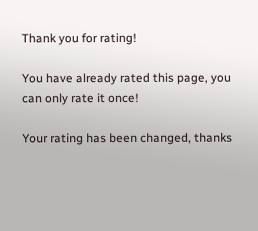Thank you for rating!

You have already rated this page, you can only rate it once!

Your rating has been changed, thanks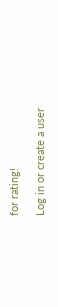for rating!

Log in or create a user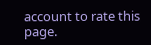account to rate this page.